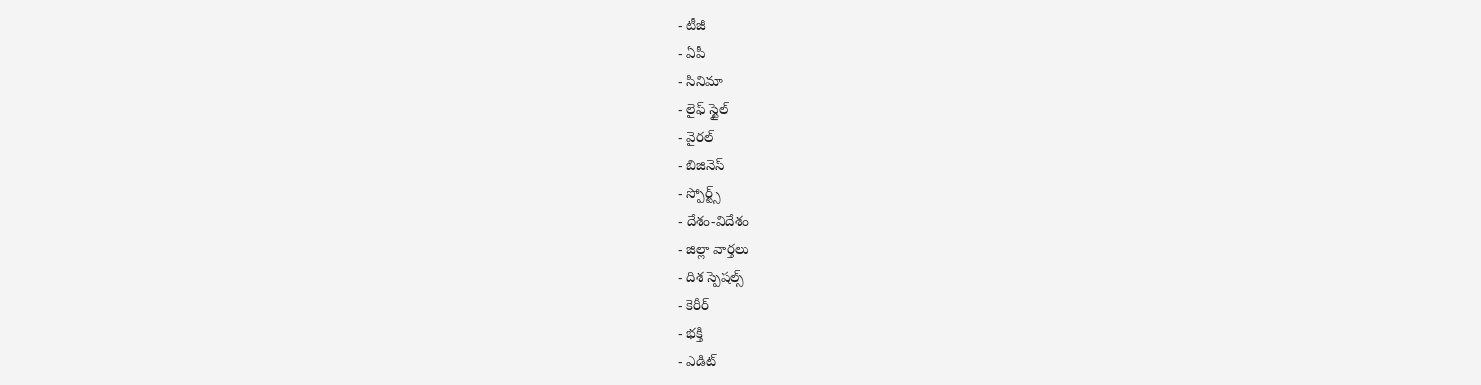- టీజీ
- ఏపీ
- సినిమా
- లైఫ్ స్టైల్
- వైరల్
- బిజినెస్
- స్పోర్ట్స్
- దేశం-విదేశం
- జిల్లా వార్తలు
- దిశ స్పెషల్స్
- కెరీర్
- భక్తి
- ఎడిట్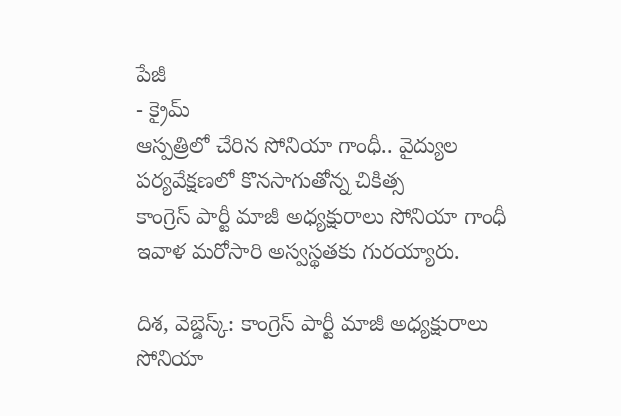పేజీ
- క్రైమ్
ఆస్పత్రిలో చేరిన సోనియా గాంధీ.. వైద్యుల పర్యవేక్షణలో కొనసాగుతోన్న చికిత్స
కాంగ్రెస్ పార్టీ మాజీ అధ్యక్షురాలు సోనియా గాంధీ ఇవాళ మరోసారి అస్వస్థతకు గురయ్యారు.

దిశ, వెబ్డెస్క్: కాంగ్రెస్ పార్టీ మాజీ అధ్యక్షురాలు సోనియా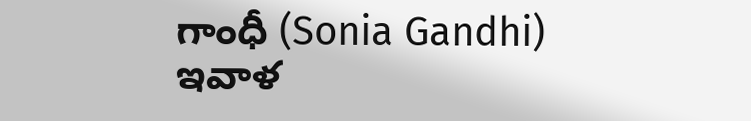గాంధీ (Sonia Gandhi) ఇవాళ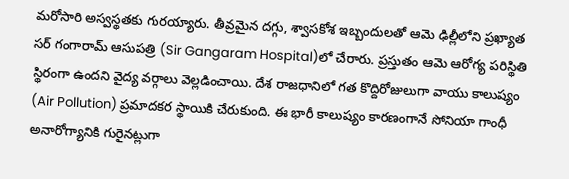మరోసారి అస్వస్థతకు గురయ్యారు. తీవ్రమైన దగ్గు, శ్వాసకోశ ఇబ్బందులతో ఆమె ఢిల్లీలోని ప్రఖ్యాత సర్ గంగారామ్ ఆసుపత్రి (Sir Gangaram Hospital)లో చేరారు. ప్రస్తుతం ఆమె ఆరోగ్య పరిస్థితి స్థిరంగా ఉందని వైద్య వర్గాలు వెల్లడించాయి. దేశ రాజధానిలో గత కొద్దిరోజులుగా వాయు కాలుష్యం (Air Pollution) ప్రమాదకర స్థాయికి చేరుకుంది. ఈ భారీ కాలుష్యం కారణంగానే సోనియా గాంధీ అనారోగ్యానికి గురైనట్లుగా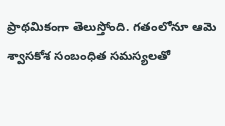ప్రాథమికంగా తెలుస్తోంది. గతంలోనూ ఆమె శ్వాసకోశ సంబంధిత సమస్యలతో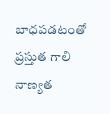బాధపడటంతో ప్రస్తుత గాలి నాణ్యత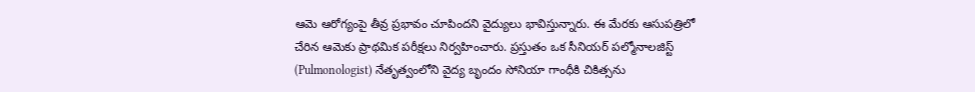ఆమె ఆరోగ్యంపై తీవ్ర ప్రభావం చూపిందని వైద్యులు భావిస్తున్నారు. ఈ మేరకు ఆసుపత్రిలో చేరిన ఆమెకు ప్రాథమిక పరీక్షలు నిర్వహించారు. ప్రస్తుతం ఒక సీనియర్ పల్మోనాలజిస్ట్ (Pulmonologist) నేతృత్వంలోని వైద్య బృందం సోనియా గాంధీకి చికిత్సను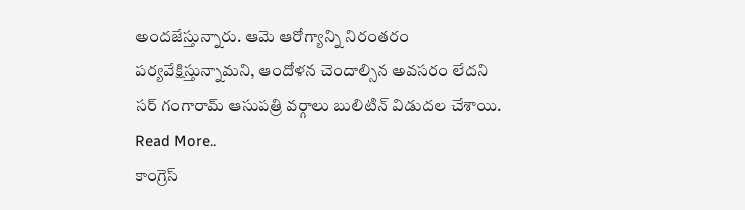అందజేస్తున్నారు. ఆమె ఆరోగ్యాన్ని నిరంతరం పర్యవేక్షిస్తున్నామని, ఆందోళన చెందాల్సిన అవసరం లేదని సర్ గంగారామ్ ఆసుపత్రి వర్గాలు బులిటిన్ విడుదల చేశాయి.
Read More..
కాంగ్రెస్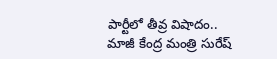పార్టీలో తీవ్ర విషాదం.. మాజీ కేంద్ర మంత్రి సురేష్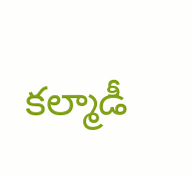కల్మాడీ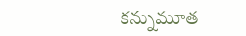కన్నుమూత